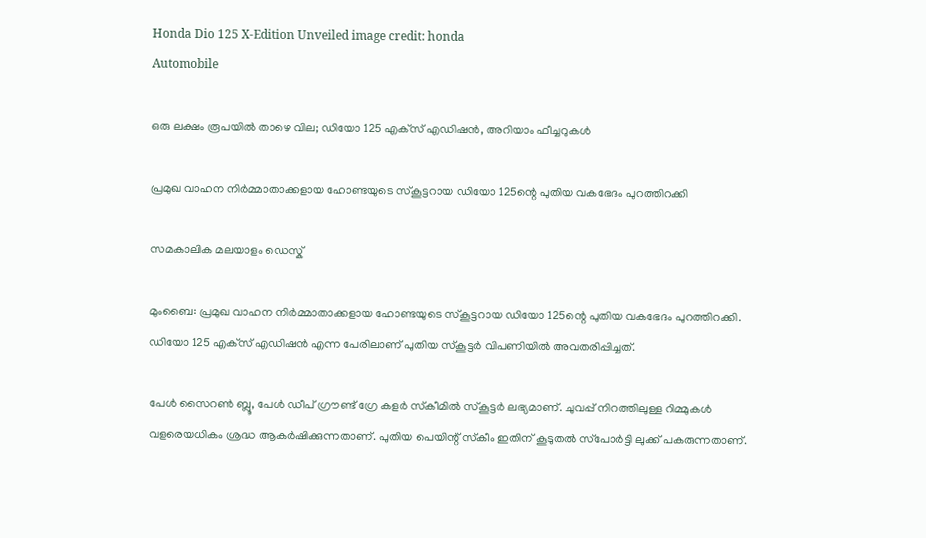Honda Dio 125 X-Edition Unveiled image credit: honda
Automobile

ഒരു ലക്ഷം രൂപയില്‍ താഴെ വില; ഡിയോ 125 എക്‌സ് എഡിഷന്‍, അറിയാം ഫീച്ചറുകള്‍

പ്രമുഖ വാഹന നിര്‍മ്മാതാക്കളായ ഹോണ്ടയുടെ സ്‌കൂട്ടറായ ഡിയോ 125ന്റെ പുതിയ വകഭേദം പുറത്തിറക്കി

സമകാലിക മലയാളം ഡെസ്ക്

മുംബൈ: പ്രമുഖ വാഹന നിര്‍മ്മാതാക്കളായ ഹോണ്ടയുടെ സ്‌കൂട്ടറായ ഡിയോ 125ന്റെ പുതിയ വകഭേദം പുറത്തിറക്കി. ഡിയോ 125 എക്‌സ് എഡിഷന്‍ എന്ന പേരിലാണ് പുതിയ സ്‌കൂട്ടര്‍ വിപണിയില്‍ അവതരിപ്പിച്ചത്.

പേള്‍ സൈറണ്‍ ബ്ലൂ, പേള്‍ ഡീപ് ഗ്രൗണ്ട് ഗ്രേ കളര്‍ സ്‌കീമില്‍ സ്‌കൂട്ടര്‍ ലഭ്യമാണ്. ചുവപ്പ് നിറത്തിലുള്ള റിമ്മുകള്‍ വളരെയധികം ശ്രദ്ധ ആകര്‍ഷിക്കുന്നതാണ്. പുതിയ പെയിന്റ് സ്‌കീം ഇതിന് കൂടുതല്‍ സ്‌പോര്‍ട്ടി ലുക്ക് പകരുന്നതാണ്.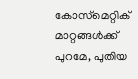കോസ്‌മെറ്റിക് മാറ്റങ്ങള്‍ക്ക് പുറമേ, പുതിയ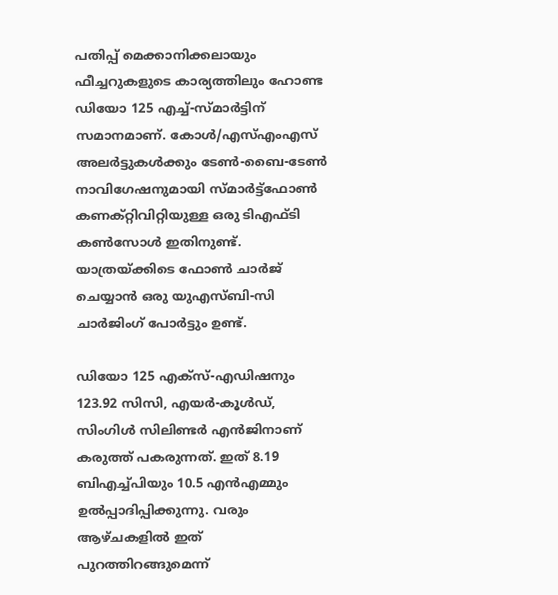പതിപ്പ് മെക്കാനിക്കലായും ഫീച്ചറുകളുടെ കാര്യത്തിലും ഹോണ്ട ഡിയോ 125 എച്ച്-സ്മാര്‍ട്ടിന് സമാനമാണ്. കോള്‍/എസ്എംഎസ് അലര്‍ട്ടുകള്‍ക്കും ടേണ്‍-ബൈ-ടേണ്‍ നാവിഗേഷനുമായി സ്മാര്‍ട്ട്ഫോണ്‍ കണക്റ്റിവിറ്റിയുള്ള ഒരു ടിഎഫ്ടി കണ്‍സോള്‍ ഇതിനുണ്ട്. യാത്രയ്ക്കിടെ ഫോണ്‍ ചാര്‍ജ് ചെയ്യാന്‍ ഒരു യുഎസ്ബി-സി ചാര്‍ജിംഗ് പോര്‍ട്ടും ഉണ്ട്.

ഡിയോ 125 എക്‌സ്-എഡിഷനും 123.92 സിസി, എയര്‍-കൂള്‍ഡ്, സിംഗിള്‍ സിലിണ്ടര്‍ എന്‍ജിനാണ് കരുത്ത് പകരുന്നത്. ഇത് 8.19 ബിഎച്ച്പിയും 10.5 എന്‍എമ്മും ഉല്‍പ്പാദിപ്പിക്കുന്നു. വരും ആഴ്ചകളില്‍ ഇത് പുറത്തിറങ്ങുമെന്ന്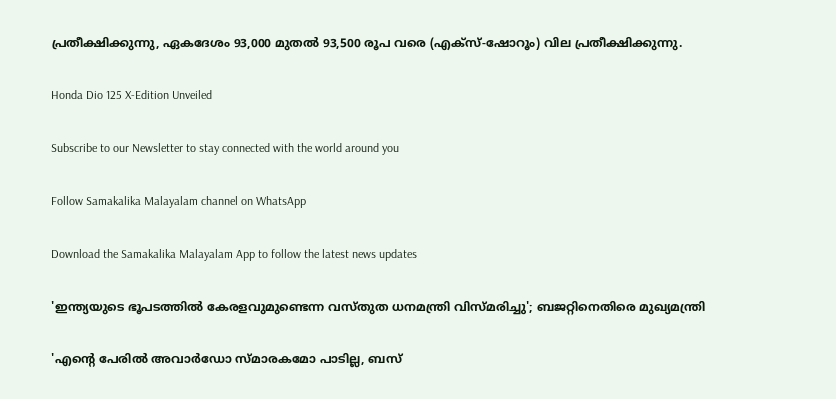പ്രതീക്ഷിക്കുന്നു, ഏകദേശം 93,000 മുതല്‍ 93,500 രൂപ വരെ (എക്‌സ്-ഷോറൂം) വില പ്രതീക്ഷിക്കുന്നു.

Honda Dio 125 X-Edition Unveiled

Subscribe to our Newsletter to stay connected with the world around you

Follow Samakalika Malayalam channel on WhatsApp

Download the Samakalika Malayalam App to follow the latest news updates

'ഇന്ത്യയുടെ ഭൂപടത്തില്‍ കേരളവുമുണ്ടെന്ന വസ്തുത ധനമന്ത്രി വിസ്മരിച്ചു'; ബജറ്റിനെതിരെ മുഖ്യമന്ത്രി

'എന്റെ പേരില്‍ അവാര്‍ഡോ സ്മാരകമോ പാടില്ല, ബസ്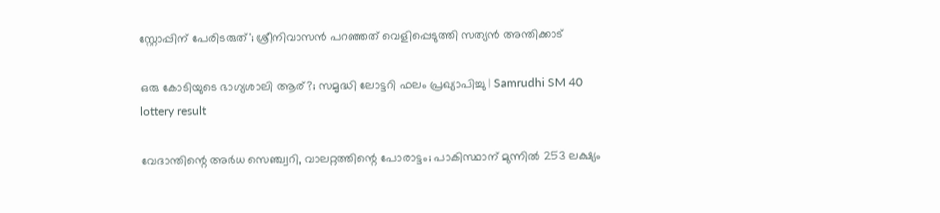സ്റ്റോപ്പിന് പേരിടരുത്'; ശ്രീനിവാസന്‍ പറഞ്ഞത് വെളിപ്പെടുത്തി സത്യന്‍ അന്തിക്കാട്

ഒരു കോടിയുടെ ഭാഗ്യശാലി ആര്?; സമൃദ്ധി ലോട്ടറി ഫലം പ്രഖ്യാപിച്ചു | Samrudhi SM 40 lottery result

വേദാന്തിന്റെ അര്‍ധ സെഞ്ച്വറി, വാലറ്റത്തിന്റെ പോരാട്ടം; പാകിസ്ഥാന് മുന്നില്‍ 253 ലക്ഷ്യം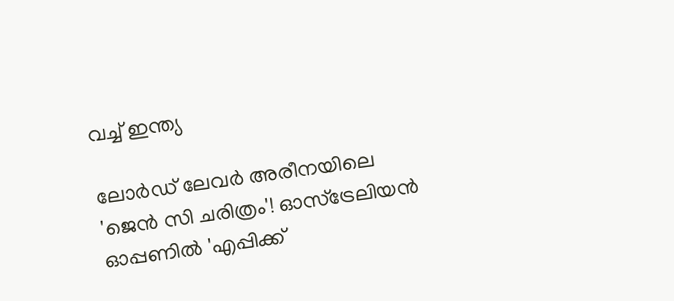വച്ച് ഇന്ത്യ

ലോര്‍ഡ് ലേവര്‍ അരീനയിലെ 'ജെന്‍ സി ചരിത്രം'! ഓസ്‌ട്രേലിയന്‍ ഓപ്പണില്‍ 'എപ്പിക്ക്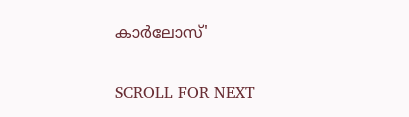കാര്‍ലോസ്'

SCROLL FOR NEXT